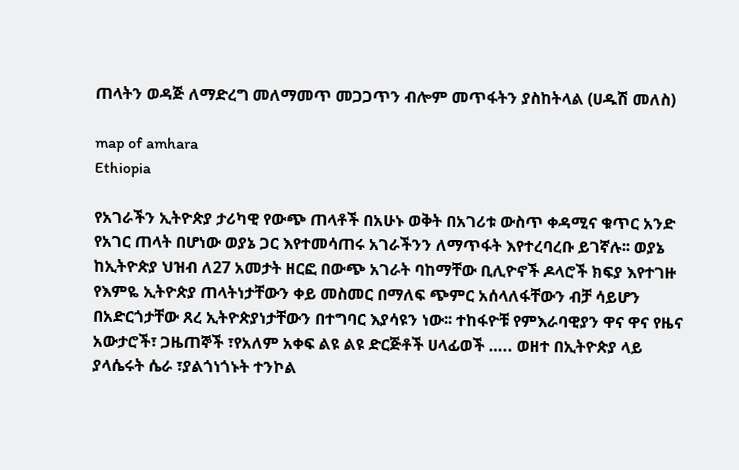ጠላትን ወዳጅ ለማድረግ መለማመጥ መጋጋጥን ብሎም መጥፋትን ያስከትላል (ሀዱሽ መለስ)

map of amhara
Ethiopia

የአገራችን ኢትዮጵያ ታሪካዊ የውጭ ጠላቶች በአሁኑ ወቅት በአገሪቱ ውስጥ ቀዳሚና ቁጥር አንድ የአገር ጠላት በሆነው ወያኔ ጋር እየተመሳጠሩ አገራችንን ለማጥፋት እየተረባረቡ ይገኛሉ፡፡ ወያኔ ከኢትዮጵያ ህዝብ ለ27 አመታት ዘርፎ በውጭ አገራት ባከማቸው ቢሊዮኖች ዶላሮች ክፍያ እየተገዙ የእምዬ ኢትዮጵያ ጠላትነታቸውን ቀይ መስመር በማለፍ ጭምር አሰላለፋቸውን ብቻ ሳይሆን በአድርጎታቸው ጸረ ኢትዮጵያነታቸውን በተግባር እያሳዩን ነው፡፡ ተከፋዮቹ የምእራባዊያን ዋና ዋና የዜና አውታሮች፣ ጋዜጠኞች ፣የአለም አቀፍ ልዩ ልዩ ድርጅቶች ሀላፊወች ….. ወዘተ በኢትዮጵያ ላይ ያላሴሩት ሴራ ፣ያልጎነጎኑት ተንኮል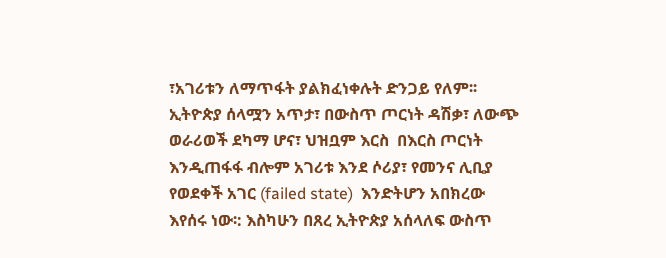፣አገሪቱን ለማጥፋት ያልክፈነቀሉት ድንጋይ የለም፡፡ ኢትዮጵያ ሰላሟን አጥታ፣ በውስጥ ጦርነት ዳሽቃ፣ ለውጭ ወራሪወች ደካማ ሆና፣ ህዝቧም እርስ  በእርስ ጦርነት እንዲጠፋፋ ብሎም አገሪቱ እንደ ሶሪያ፣ የመንና ሊቢያ የወደቀች አገር (failed state)  እንድትሆን አበክረው እየሰሩ ነው፡: እስካሁን በጸረ ኢትዮጵያ አሰላለፍ ውስጥ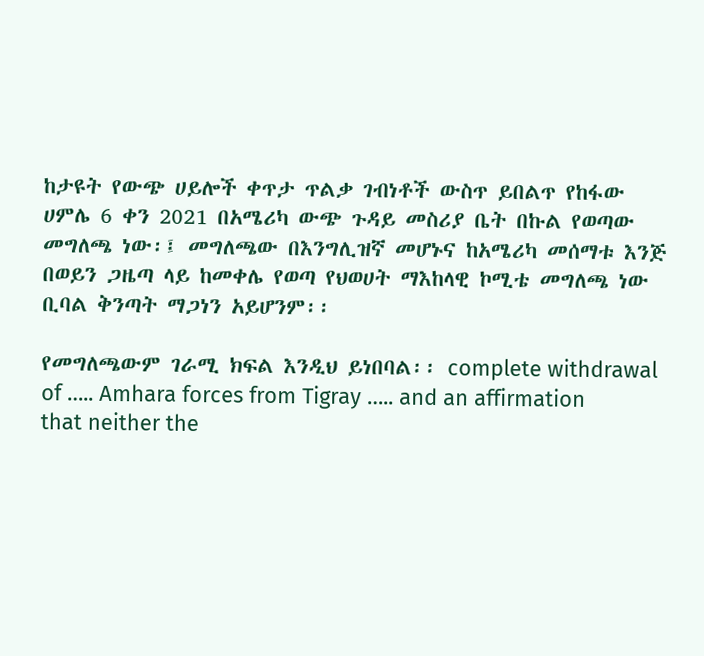ከታዩት የውጭ ሀይሎች ቀጥታ ጥልቃ ገብነቶች ውስጥ ይበልጥ የከፋው ሀምሌ 6 ቀን 2021 በአሜሪካ ውጭ ጉዳይ መስሪያ ቤት በኩል የወጣው መግለጫ ነው፡፤ መግለጫው በእንግሊዝኛ መሆኑና ከአሜሪካ መሰማቱ እንጅ በወይን ጋዜጣ ላይ ከመቀሌ የወጣ የህወሀት ማእከላዊ ኮሚቴ መግለጫ ነው ቢባል ቅንጣት ማጋነን አይሆንም፡፡

የመግለጫውም ገራሚ ክፍል እንዲህ ይነበባል፡፡ complete withdrawal of ….. Amhara forces from Tigray ….. and an affirmation that neither the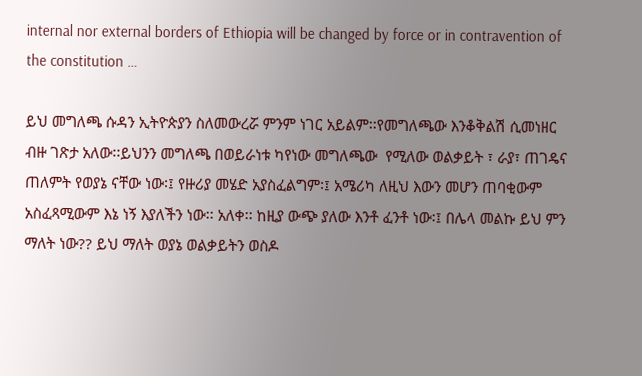internal nor external borders of Ethiopia will be changed by force or in contravention of the constitution …

ይህ መግለጫ ሱዳን ኢትዮጵያን ስለመውረሯ ምንም ነገር አይልም፡፡የመግለጫው እንቆቅልሽ ሲመነዘር ብዙ ገጽታ አለው፡፡ይህንን መግለጫ በወይራነቱ ካየነው መግለጫው  የሚለው ወልቃይት ፣ ራያ፣ ጠገዴና ጠለምት የወያኔ ናቸው ነው፡፤ የዙሪያ መሄድ አያስፈልግም፡፤ አሜሪካ ለዚህ እውን መሆን ጠባቂውም አስፈጻሚውም እኔ ነኝ እያለችን ነው፡፡ አለቀ፡፡ ከዚያ ውጭ ያለው እንቶ ፈንቶ ነው፡፤ በሌላ መልኩ ይህ ምን ማለት ነው?? ይህ ማለት ወያኔ ወልቃይትን ወስዶ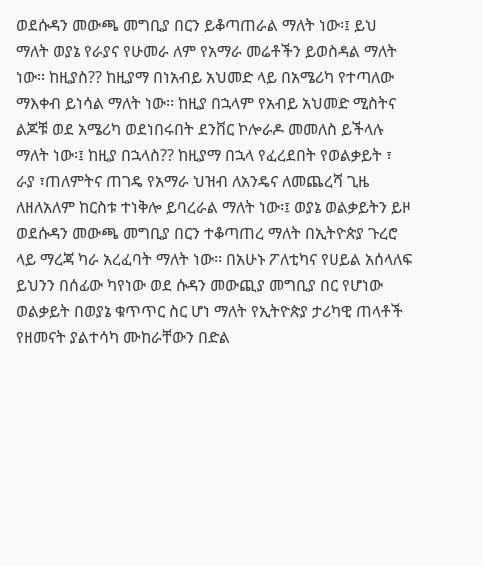ወደሱዳን መውጫ መግቢያ በርን ይቆጣጠራል ማለት ነው፡፤ ይህ ማለት ወያኔ የራያና የሁመራ ለም የአማራ መሬቶችን ይወስዳል ማለት ነው፡፡ ከዚያስ?? ከዚያማ በነአብይ አህመድ ላይ በአሜሪካ የተጣለው ማእቀብ ይነሳል ማለት ነው፡፡ ከዚያ በኋላም የአብይ አህመድ ሚስትና ልጆቹ ወደ አሜሪካ ወደነበሩበት ደንቨር ኮሎራዶ መመለስ ይችላሉ ማለት ነው፡፤ ከዚያ በኋላስ?? ከዚያማ በኋላ የፈረደበት የወልቃይት ፣ ራያ ፣ጠለምትና ጠገዴ የአማራ ህዝብ ለአንዴና ለመጨረሻ ጊዜ ለዘለአለም ከርስቱ ተነቅሎ ይባረራል ማለት ነው፡፤ ወያኔ ወልቃይትን ይዞ ወደሱዳን መውጫ መግቢያ በርን ተቆጣጠረ ማለት በኢትዮጵያ ጉረሮ ላይ ማረጃ ካራ አረፈባት ማለት ነው፡፡ በአሁኑ ፖለቲካና የሀይል አሰላለፍ  ይህንን በሰፊው ካየነው ወደ ሱዳን መውጪያ መግቢያ በር የሆነው ወልቃይት በወያኔ ቁጥጥር ስር ሆነ ማለት የኢትዮጵያ ታሪካዊ ጠላቶች  የዘመናት ያልተሳካ ሙከራቸውን በድል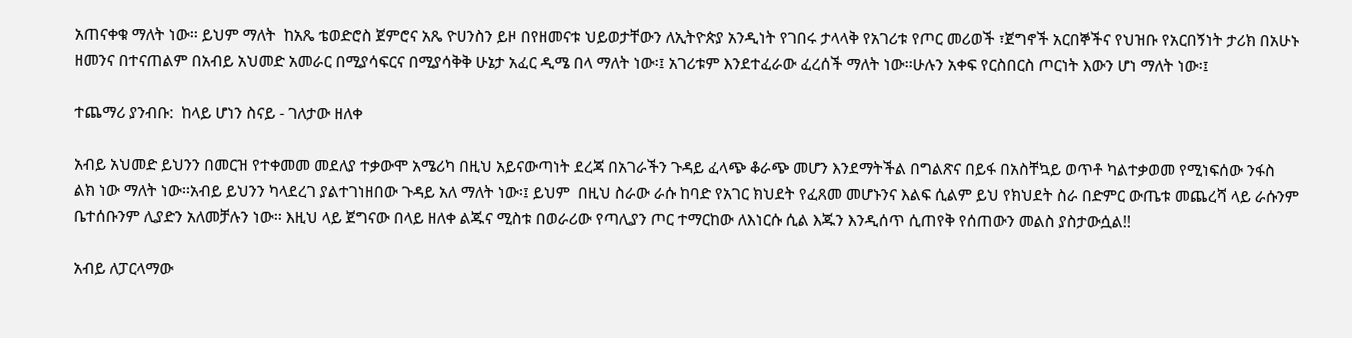አጠናቀቁ ማለት ነው፡፡ ይህም ማለት  ከአጼ ቴወድሮስ ጀምሮና አጼ ዮሀንስን ይዞ በየዘመናቱ ህይወታቸውን ለኢትዮጵያ አንዲነት የገበሩ ታላላቅ የአገሪቱ የጦር መሪወች ፣ጀግኖች አርበኞችና የህዝቡ የአርበኝነት ታሪክ በአሁኑ  ዘመንና በተናጠልም በአብይ አህመድ አመራር በሚያሳፍርና በሚያሳቅቅ ሁኔታ አፈር ዲሜ በላ ማለት ነው፡፤ አገሪቱም እንደተፈራው ፈረሰች ማለት ነው፡፡ሁሉን አቀፍ የርስበርስ ጦርነት እውን ሆነ ማለት ነው፡፤

ተጨማሪ ያንብቡ:  ከላይ ሆነን ስናይ - ገለታው ዘለቀ

አብይ አህመድ ይህንን በመርዝ የተቀመመ መደለያ ተቃውሞ አሜሪካ በዚህ አይናውጣነት ደረጃ በአገራችን ጉዳይ ፈላጭ ቆራጭ መሆን እንደማትችል በግልጽና በይፋ በአስቸኳይ ወጥቶ ካልተቃወመ የሚነፍሰው ንፋስ ልክ ነው ማለት ነው፡፡አብይ ይህንን ካላደረገ ያልተገነዘበው ጉዳይ አለ ማለት ነው፡፤ ይህም  በዚህ ስራው ራሱ ከባድ የአገር ክህደት የፈጸመ መሆኑንና እልፍ ሲልም ይህ የክህደት ስራ በድምር ውጤቱ መጨረሻ ላይ ራሱንም ቤተሰቡንም ሊያድን አለመቻሉን ነው፡፡ እዚህ ላይ ጀግናው በላይ ዘለቀ ልጁና ሚስቱ በወራሪው የጣሊያን ጦር ተማርከው ለእነርሱ ሲል እጁን እንዲሰጥ ሲጠየቅ የሰጠውን መልስ ያስታውሷል!!

አብይ ለፓርላማው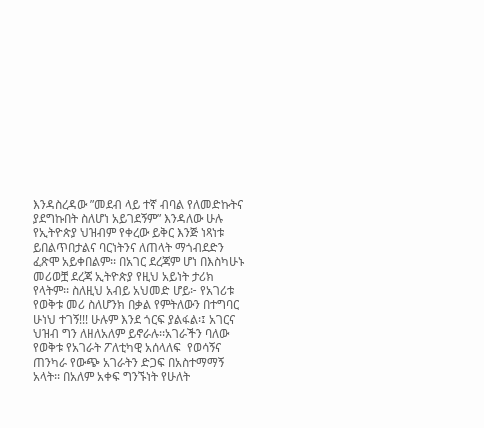እንዳስረዳው ”መደብ ላይ ተኛ ብባል የለመድኩትና ያደግኩበት ስለሆነ አይገደኝም” እንዳለው ሁሉ የኢትዮጵያ ህዝብም የቀረው ይቅር እንጅ ነጻነቱ ይበልጥበታልና ባርነትንና ለጠላት ማጎብደድን ፈጽሞ አይቀበልም፡፡ በአገር ደረጃም ሆነ በእስካሁኑ መሪወቿ ደረጃ ኢትዮጵያ የዚህ አይነት ታሪክ የላትም፡፡ ስለዚህ አብይ አህመድ ሆይ፦ የአገሪቱ የወቅቱ መሪ ስለሆንክ በቃል የምትለውን በተግባር ሁነህ ተገኝ!!! ሁሉም እንደ ጎርፍ ያልፋል፡፤ አገርና ህዝብ ግን ለዘለአለም ይኖራሉ፡፡አገራችን ባለው የወቅቱ የአገራት ፖለቲካዊ አሰላለፍ  የወሳኝና ጠንካራ የውጭ አገራትን ድጋፍ በአስተማማኝ አላት፡፡ በአለም አቀፍ ግንኙነት የሁለት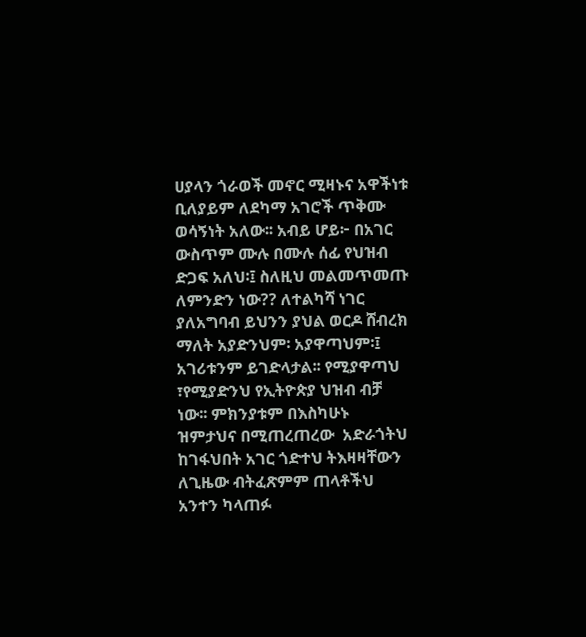ሀያላን ጎራወች መኖር ሚዛኑና አዋችነቱ  ቢለያይም ለደካማ አገሮች ጥቅሙ ወሳኝነት አለው፡፡ አብይ ሆይ፦ በአገር ውስጥም ሙሉ በሙሉ ሰፊ የህዝብ ድጋፍ አለህ፡፤ ስለዚህ መልመጥመጡ ለምንድን ነው?? ለተልካሻ ነገር ያለአግባብ ይህንን ያህል ወርዶ ሸብረክ ማለት አያድንህም፡ አያዋጣህም፡፤ አገሪቱንም ይገድላታል፡፡ የሚያዋጣህ ፣የሚያድንህ የኢትዮጵያ ህዝብ ብቻ ነው፡፡ ምክንያቱም በእስካሁኑ ዝምታህና በሚጠረጠረው  አድራጎትህ ከገፋህበት አገር ጎድተህ ትእዛዛቸውን ለጊዜው ብትፈጽምም ጠላቶችህ አንተን ካላጠፉ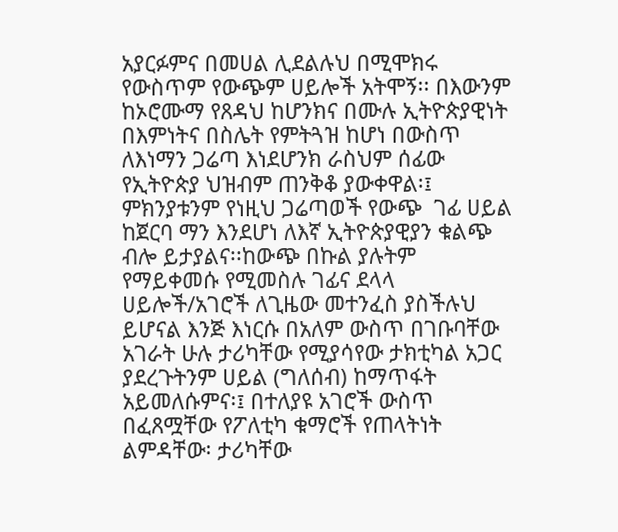አያርፉምና በመሀል ሊደልሉህ በሚሞክሩ የውስጥም የውጭም ሀይሎች አትሞኝ፡፡ በእውንም ከኦሮሙማ የጸዳህ ከሆንክና በሙሉ ኢትዮጵያዊነት በእምነትና በስሌት የምትጓዝ ከሆነ በውስጥ ለእነማን ጋሬጣ እነደሆንክ ራስህም ሰፊው የኢትዮጵያ ህዝብም ጠንቅቆ ያውቀዋል፡፤ ምክንያቱንም የነዚህ ጋሬጣወች የውጭ  ገፊ ሀይል ከጀርባ ማን እንደሆነ ለእኛ ኢትዮጵያዊያን ቁልጭ ብሎ ይታያልና፡፡ከውጭ በኩል ያሉትም የማይቀመሱ የሚመስሉ ገፊና ደላላ ሀይሎች/አገሮች ለጊዜው መተንፈስ ያስችሉህ ይሆናል እንጅ እነርሱ በአለም ውስጥ በገቡባቸው አገራት ሁሉ ታሪካቸው የሚያሳየው ታክቲካል አጋር ያደረጉትንም ሀይል (ግለሰብ) ከማጥፋት አይመለሱምና፡፤ በተለያዩ አገሮች ውስጥ በፈጸሟቸው የፖለቲካ ቁማሮች የጠላትነት ልምዳቸው፡ ታሪካቸው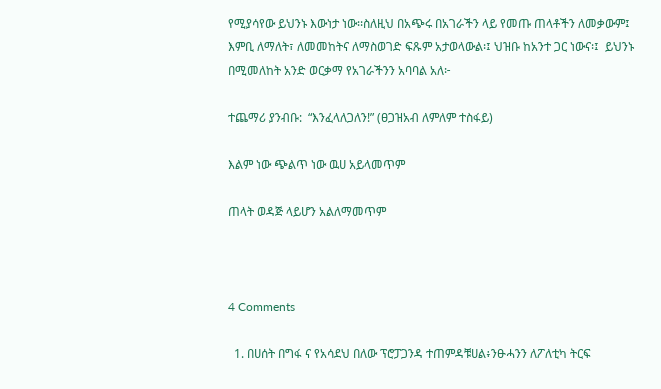የሚያሳየው ይህንኑ እውነታ ነው፡፡ስለዚህ በአጭሩ በአገራችን ላይ የመጡ ጠላቶችን ለመቃውም፤ እምቢ ለማለት፣ ለመመከትና ለማስወገድ ፍጹም አታወላውል፡፤ ህዝቡ ከአንተ ጋር ነውና፡፤  ይህንኑ በሚመለከት አንድ ወርቃማ የአገራችንን አባባል አለ፦

ተጨማሪ ያንብቡ:  “እንፈላለጋለን!” (ፀጋዝአብ ለምለም ተስፋይ)

እልም ነው ጭልጥ ነው ዉሀ አይላመጥም

ጠላት ወዳጅ ላይሆን አልለማመጥም



4 Comments

  1. በሀሰት በግፋ ና የአሳደህ በለው ፕሮፓጋንዳ ተጠምዳቹሀል፥ንፁሓንን ለፖለቲካ ትርፍ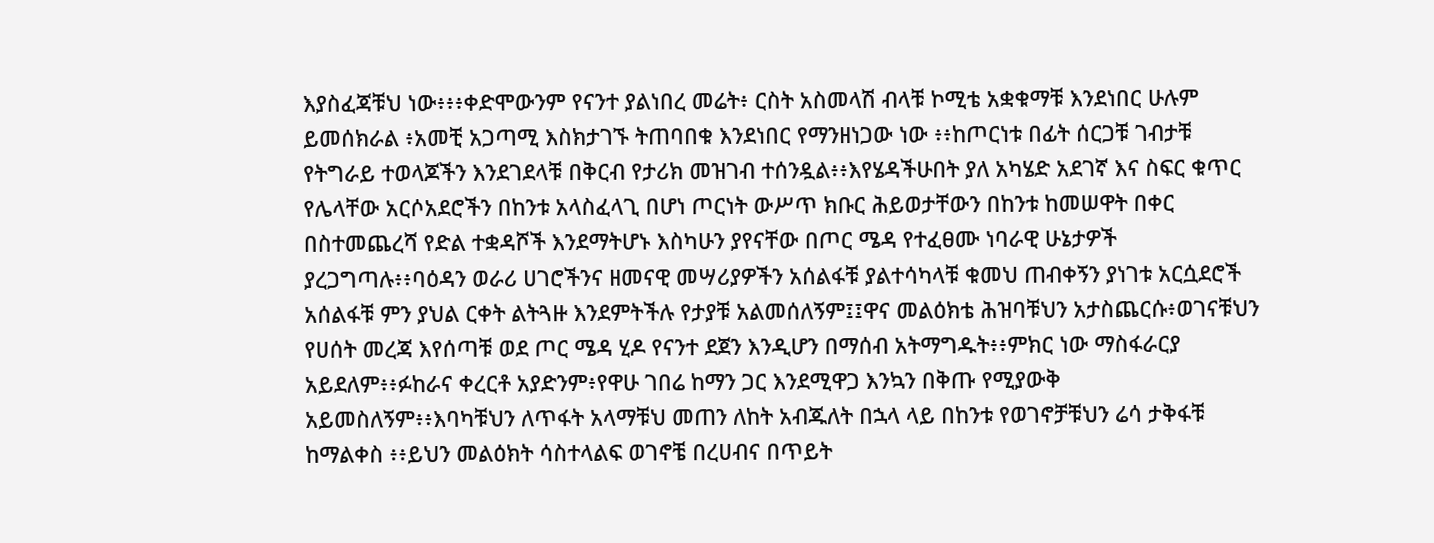እያስፈጃቹህ ነው፥፥፥ቀድሞውንም የናንተ ያልነበረ መሬት፥ ርስት አስመላሽ ብላቹ ኮሚቴ አቋቁማቹ እንደነበር ሁሉም ይመሰክራል ፥አመቺ አጋጣሚ እስክታገኙ ትጠባበቁ እንደነበር የማንዘነጋው ነው ፥፥ከጦርነቱ በፊት ሰርጋቹ ገብታቹ የትግራይ ተወላጆችን እንደገደላቹ በቅርብ የታሪክ መዝገብ ተሰንዷል፥፥እየሄዳችሁበት ያለ አካሄድ አደገኛ እና ስፍር ቁጥር የሌላቸው አርሶአደሮችን በከንቱ አላስፈላጊ በሆነ ጦርነት ውሥጥ ክቡር ሕይወታቸውን በከንቱ ከመሠዋት በቀር በስተመጨረሻ የድል ተቋዳሾች እንደማትሆኑ እስካሁን ያየናቸው በጦር ሜዳ የተፈፀሙ ነባራዊ ሁኔታዎች ያረጋግጣሉ፥፥ባዕዳን ወራሪ ሀገሮችንና ዘመናዊ መሣሪያዎችን አሰልፋቹ ያልተሳካላቹ ቁመህ ጠብቀኝን ያነገቱ አርሷደሮች አሰልፋቹ ምን ያህል ርቀት ልትጓዙ እንደምትችሉ የታያቹ አልመሰለኝም፤፤ዋና መልዕክቴ ሕዝባቹህን አታስጨርሱ፥ወገናቹህን የሀሰት መረጃ እየሰጣቹ ወደ ጦር ሜዳ ሂዶ የናንተ ደጀን እንዲሆን በማሰብ አትማግዱት፥፥ምክር ነው ማስፋራርያ አይደለም፥፥ፉከራና ቀረርቶ አያድንም፥የዋሁ ገበሬ ከማን ጋር እንደሚዋጋ እንኳን በቅጡ የሚያውቅ አይመስለኝም፥፥እባካቹህን ለጥፋት አላማቹህ መጠን ለከት አብጁለት በኋላ ላይ በከንቱ የወገኖቻቹህን ሬሳ ታቅፋቹ ከማልቀስ ፥፥ይህን መልዕክት ሳስተላልፍ ወገኖቼ በረሀብና በጥይት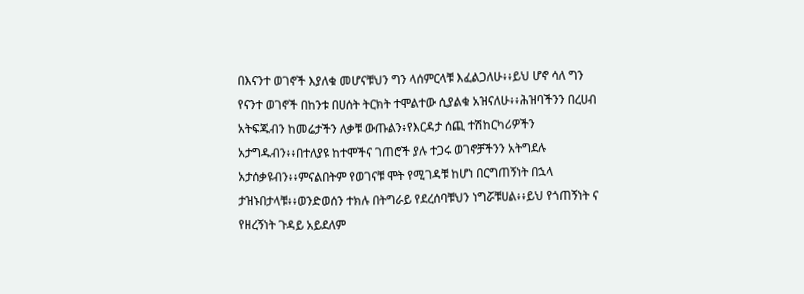በእናንተ ወገኖች እያለቁ መሆናቹህን ግን ላሰምርላቹ እፈልጋለሁ፥፥ይህ ሆኖ ሳለ ግን የናንተ ወገኖች በከንቱ በሀሰት ትርክት ተሞልተው ሲያልቁ አዝናለሁ፥፥ሕዝባችንን በረሀብ አትፍጁብን ከመሬታችን ለቃቹ ውጡልን፥የእርዳታ ሰጪ ተሽከርካሪዎችን አታግዱብን፥፥በተለያዩ ከተሞችና ገጠሮች ያሉ ተጋሩ ወገኖቻችንን አትግደሉ አታሰቃዩብን፥፥ምናልበትም የወገናቹ ሞት የሚገዳቹ ከሆነ በርግጠኝነት በኋላ ታዝኑበታላቹ፥፥ወንድወሰን ተክሉ በትግራይ የደረሰባቹህን ነግሯቹሀል፥፥ይህ የጎጠኝነት ና የዘረኝነት ጉዳይ አይደለም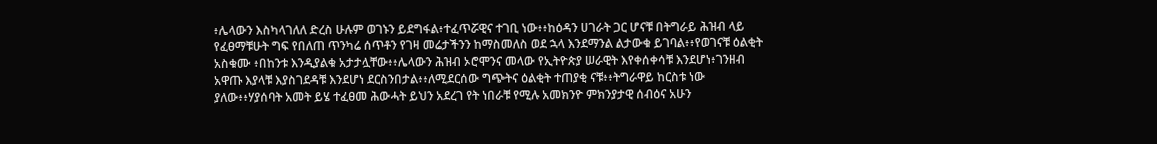፥ሌላውን እስካላገለለ ድረስ ሁሉም ወገኑን ይደግፋል፥ተፈጥሯዊና ተገቢ ነው፥፥ከዕዳን ሀገራት ጋር ሆናቹ በትግራይ ሕዝብ ላይ የፈፀማቹሁት ግፍ የበለጠ ጥንካሬ ሰጥቶን የገዛ መሬታችንን ከማስመለስ ወደ ኋላ እንደማንል ልታውቁ ይገባል፥፥የወገናቹ ዕልቂት አስቁሙ ፥በከንቱ እንዲያልቁ አታታሏቸው፥፥ሌላውን ሕዝብ ኦሮሞንና መላው የኢትዮጵያ ሠራዊት እየቀሰቀሳቹ እንደሆነ፥ገንዘብ አዋጡ እያላቹ እያስገደዳቹ እንደሆነ ደርስንበታል፥፥ለሚደርሰው ግጭትና ዕልቂት ተጠያቂ ናቹ፥፥ትግራዋይ ከርስቱ ነው ያለው፥፥ሃያሰባት አመት ይሄ ተፈፀመ ሕውሓት ይህን አደረገ የት ነበራቹ የሚሉ አመክንዮ ምክንያታዊ ሰብዕና አሁን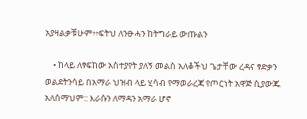አያዛልቃቹሁም፥፥ፍትህ ለንፁሓን ከትግራይ ውጡልን

    • ከላይ ለፃፍከው አስተያየት ያለኝ መልስ አለቆችህ ጌታቸው ረዳና ፃድቃን ወልደትንሳይ በአማራ ህዝብ ላይ ሂሳብ የማወራረጃ የጦርነት አዋጅ ሲያውጁ አለሰማህም:: እራሱን ለማዳን አማራ ሆኖ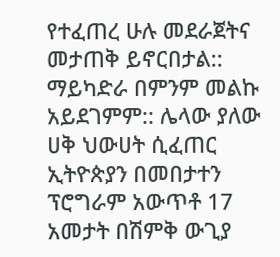የተፈጠረ ሁሉ መደራጀትና መታጠቅ ይኖርበታል:: ማይካድራ በምንም መልኩ አይደገምም:: ሌላው ያለው ሀቅ ህውሀት ሲፈጠር ኢትዮጵያን በመበታተን ፕሮግራም አውጥቶ 17 አመታት በሽምቅ ውጊያ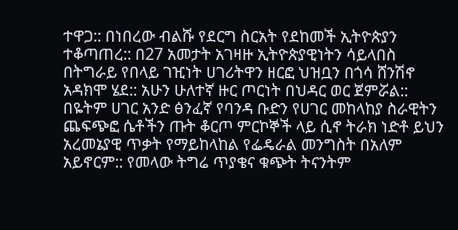ተዋጋ:: በነበረው ብልሹ የደርግ ስርአት የደከመች ኢትዮጵያን ተቆጣጠረ:: በ27 አመታት አገዛዙ ኢትዮጵያዊነትን ሳይላበስ በትግራይ የበላይ ገዢነት ሀገሪትዋን ዘርፎ ህዝቧን በጎሳ ሸንሽኖ አዳክሞ ሄደ:: አሁን ሁለተኛ ዙር ጦርነት በህዳር ወር ጀምሯል:: በዬትም ሀገር አንድ ፅንፈኛ የባንዳ ቡድን የሀገር መከላከያ ስራዊትን ጨፍጭፎ ሴቶችን ጡት ቆርጦ ምርኮኞች ላይ ሲኖ ትራክ ነድቶ ይህን አረመኔያዊ ጥቃት የማይከላከል የፌዴራል መንግስት በአለም አይኖርም:: የመላው ትግሬ ጥያቄና ቁጭት ትናንትም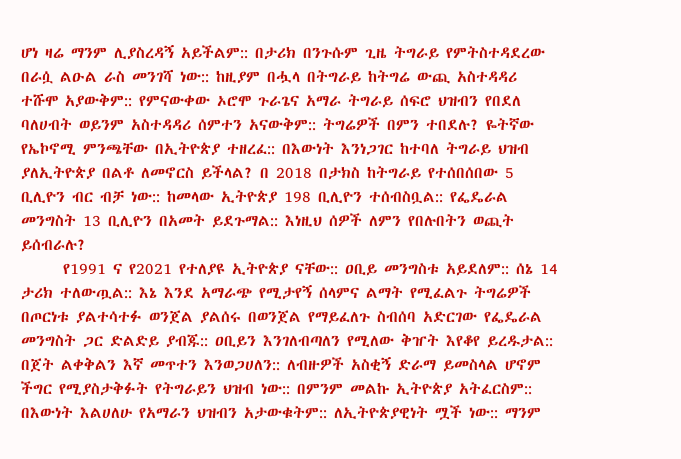ሆነ ዛሬ ማንም ሊያስረዳኝ አይችልም:: በታሪክ በንጉሱም ጊዜ ትግራይ የምትስተዳደረው በራሷ ልዑል ራስ መንገሻ ነው:: ከዚያም በሗላ በትግራይ ከትግሬ ውጪ አስተዳዳሪ ተሹሞ አያውቅም:: የምናውቀው ኦሮሞ ጉራጌና አማራ ትግራይ ሰፍሮ ህዝብን የበደለ ባለሀብት ወይንም አስተዳዳሪ ሰምተን አናውቅም:: ትግሬዎች በምን ተበደሉ? ዬትኛው የኤኮኖሚ ምንጫቸው በኢትዮጵያ ተዘረፈ:: በእውነት እንነጋገር ከተባለ ትግራይ ህዝብ ያለኢትዮጵያ በልቶ ለመኖርስ ይችላል? በ 2018 በታክስ ከትግራይ የተሰበሰበው 5 ቢሊዮን ብር ብቻ ነው:: ከመላው ኢትዮጵያ 198 ቢሊዮን ተሰብስቧል:: የፌዴራል መንግስት 13 ቢሊዮን በአመት ይደጉማል:: እነዚህ ሰዎች ለምን የበሉበትን ወጪት ይሰብራሉ?
      የ1991 ና የ2021 የተለያዩ ኢትዮጵያ ናቸው:: ዐቢይ መንግስቱ አይደለም:: ሰኔ 14 ታሪክ ተለውጧል:: እኔ እንደ አማራጭ የሚታየኝ ሰላምና ልማት የሚፈልጉ ትግሬዎች በጦርነቱ ያልተሳተፉ ወንጀል ያልሰሩ በወንጀል የማይፈለጉ ስብሰባ አድርገው የፌዴራል መንግስት ጋር ድልድይ ያብጁ:: ዐቢይን እንገለብጣለን የሚለው ቅዠት እየቆየ ይረዱታል:: በጀት ልቀቅልን እኛ መጥተን እንወጋሀለን:: ለብዙዎች አስቂኝ ድራማ ይመስላል ሆኖም ችግር የሚያስታቅፉት የትግራይን ህዝብ ነው:: በምንም መልኩ ኢትዮጵያ አትፈርስም:: በእውነት እልሀለሁ የአማራን ህዝብን አታውቁትም:: ለኢትዮጵያዊነት ሟች ነው:: ማንም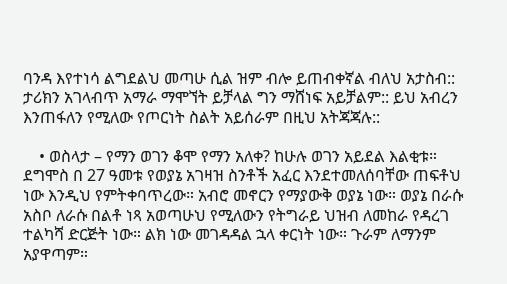ባንዳ እየተነሳ ልግደልህ መጣሁ ሲል ዝም ብሎ ይጠብቀኛል ብለህ አታስብ:: ታሪክን አገላብጥ አማራ ማሞኘት ይቻላል ግን ማሸነፍ አይቻልም:: ይህ አብረን እንጠፋለን የሚለው የጦርነት ስልት አይሰራም በዚህ አትጃጃሉ::

    • ወስላታ – የማን ወገን ቆሞ የማን አለቀ? ከሁሉ ወገን አይደል እልቂቱ። ደግሞስ በ 27 ዓመቱ የወያኔ አገዛዝ ስንቶች አፈር እንደተመለሰባቸው ጠፍቶህ ነው እንዲህ የምትቀባጥረው። አብሮ መኖርን የማያውቅ ወያኔ ነው። ወያኔ በራሱ አስቦ ለራሱ በልቶ ነጻ አወጣሁህ የሚለውን የትግራይ ህዝብ ለመከራ የዳረገ ተልካሻ ድርጅት ነው። ልክ ነው መገዳዳል ኋላ ቀርነት ነው። ጉራም ለማንም አያዋጣም።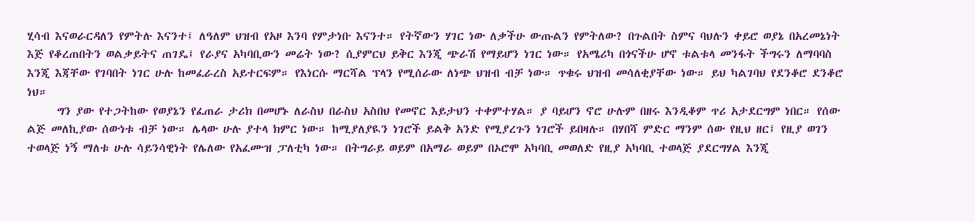ሂሳብ እናወራርዳለን የምትሉ እናንተ፤ ለዓለም ህዝብ የአዞ እንባ የምታነቡ እናንተ። የትኛውን ሃገር ነው ለቃችሁ ውጡልን የምትለው? በጉልበት ስምና ባህሉን ቀይሮ ወያኔ በአረመኔነት እጅ የቆረጠበትን ወልቃይትና ጠገዴ፤ የራያና አካባቢውን መሬት ነው? ሲያምርህ ይቅር እንጂ ጭራሽ የማይሆን ነገር ነው። የአሜሪካ በጎናችሁ ሆኖ ቱልቱላ መንፋት ችግሩን ለማባባስ እንጂ እጃቸው የገባበት ነገር ሁሉ ከመፈራረስ አይተርፍም። የእነርሱ ማርሻል ፕላን የሚሰራው ለነጭ ህዝብ ብቻ ነው። ጥቁሩ ህዝብ መሳለቂያቸው ነው። ይህ ካልገባህ የደንቆሮ ደንቆሮ ነህ።
      ግን ያው የተጋትከው የወያኔን የፈጠራ ታሪክ በመሆኑ ለራስህ በራስህ አስበህ የመኖር እይታህን ተቀምተሃል። ያ ባይሆን ኖሮ ሁሉም በዘሩ እንዲቆም ጥሪ አታደርግም ነበር። የሰው ልጅ መለኪያው ሰውነቱ ብቻ ነው። ሌላው ሁሉ ያተላ ክምር ነው። ከሚያለያዪን ነገሮች ይልቅ አንድ የሚያረጉን ነገሮች ይበዛሉ። በሃበሻ ምድር ማንም ሰው የዚህ ዘር፤ የዚያ ወገን ተወላጅ ነኝ ማለቱ ሁሉ ሳይንሳዊነት የሌለው የአፈሙዝ ፓለቲካ ነው። በትግራይ ወይም በአማራ ወይም በኦሮሞ አካባቢ መወለድ የዚያ አካባቢ ተወላጅ ያደርግሃል እንጂ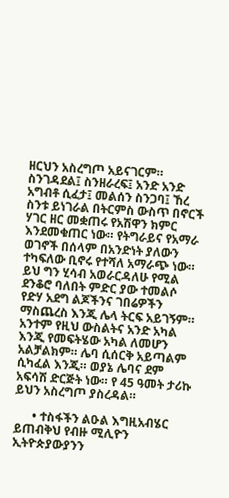ዘርህን አስረግጦ አይናገርም። ስንገዳደል፤ ስንዘራረፍ፤ አንድ አንድ አግብቶ ሲፈታ፤ መልሰን ስንጋባ፤ ኸረ ስንቱ ይነገራል በትርምስ ውስጥ በኖርች ሃገር ዘር መቋጠሩ የአሽዋን ክምር እንደመቁጠር ነው። የትግራይና የአማራ ወገኖች በሰላም በአንድነት ያለውን ተካፍለው ቢኖሩ የተሻለ አማራጭ ነው። ይህ ግን ሂሳብ አወራርዳለሁ የሚል ደንቆሮ ባለበት ምድር ያው ተመልሶ የድሃ አደግ ልጆችንና ገበሬዎችን ማስጨረስ እንጂ ሌላ ትርፍ አይገኝም። አንተም የዚህ ውስልትና አንድ አካል እንጂ የመፍትሄው አካል ለመሆን አልቻልክም። ሌባ ሲሰርቅ አይጣልም ሲካፈል እንጂ። ወያኔ ሌባና ደም አፍሳሽ ድርጅት ነው። የ 45 ዓመት ታሪኩ ይህን አስረግጦ ያስረዳል።

      • ተስፋችን ልዑል እግዚአብሄር ይጠብቅህ የብዙ ሚሊዮን ኢትዮጵያውያንን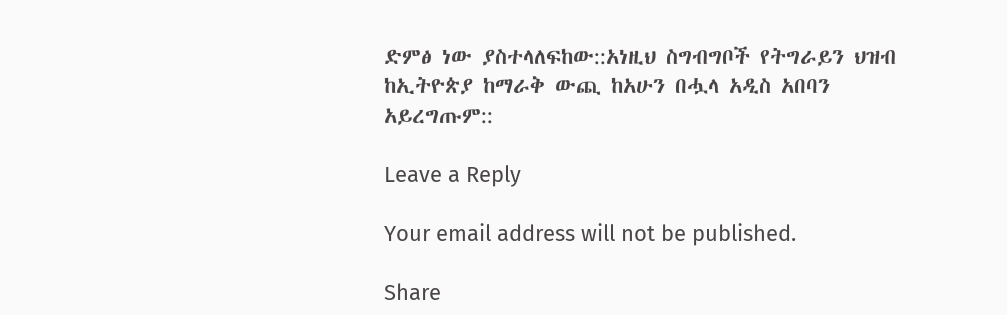ድምፅ ነው ያስተላለፍከው::አነዚህ ስግብግቦች የትግራይን ህዝብ ከኢትዮጵያ ከማራቅ ውጪ ከአሁን በሗላ አዲስ አበባን አይረግጡም::

Leave a Reply

Your email address will not be published.

Share